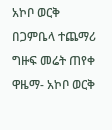አኮቦ ወርቅ በጋምቤላ ተጨማሪ ግዙፍ መሬት ጠየቀ
ዋዜማ- አኮቦ ወርቅ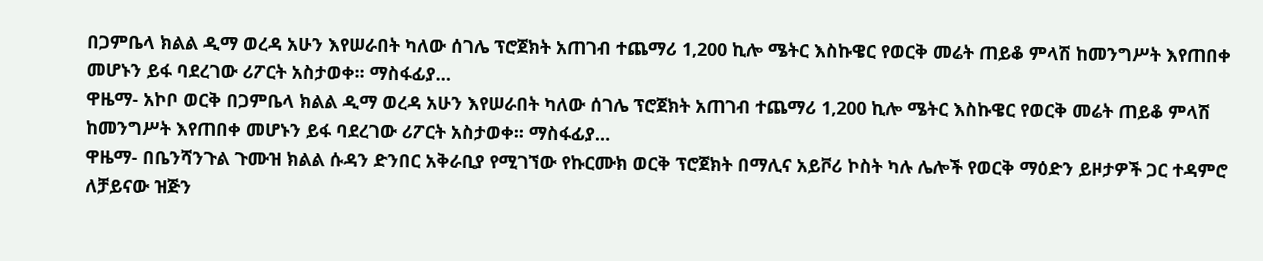በጋምቤላ ክልል ዲማ ወረዳ አሁን እየሠራበት ካለው ሰገሌ ፕሮጀክት አጠገብ ተጨማሪ 1,200 ኪሎ ሜትር እስኩዌር የወርቅ መሬት ጠይቆ ምላሽ ከመንግሥት እየጠበቀ መሆኑን ይፋ ባደረገው ሪፖርት አስታወቀ፡፡ ማስፋፊያ…
ዋዜማ- አኮቦ ወርቅ በጋምቤላ ክልል ዲማ ወረዳ አሁን እየሠራበት ካለው ሰገሌ ፕሮጀክት አጠገብ ተጨማሪ 1,200 ኪሎ ሜትር እስኩዌር የወርቅ መሬት ጠይቆ ምላሽ ከመንግሥት እየጠበቀ መሆኑን ይፋ ባደረገው ሪፖርት አስታወቀ፡፡ ማስፋፊያ…
ዋዜማ- በቤንሻንጉል ጉሙዝ ክልል ሱዳን ድንበር አቅራቢያ የሚገኘው የኩርሙክ ወርቅ ፕሮጀክት በማሊና አይቮሪ ኮስት ካሉ ሌሎች የወርቅ ማዕድን ይዞታዎች ጋር ተዳምሮ ለቻይናው ዝጅን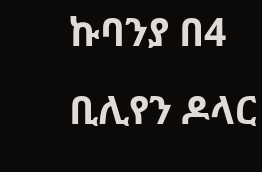ኩባንያ በ4 ቢሊየን ዶላር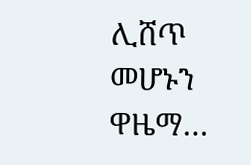ሊሸጥ መሆኑን ዋዜማ…